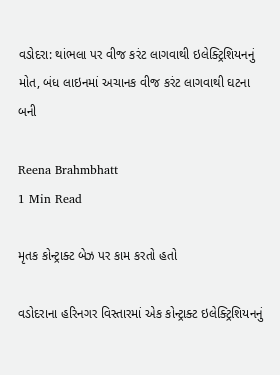વડોદરા: થાંભલા પર વીજ કરંટ લાગવાથી ઇલેક્ટ્રિશિયનનું મોત, બંધ લાઇનમાં અચાનક વીજ કરંટ લાગવાથી ઘટના બની

Reena Brahmbhatt
1 Min Read

મૃતક કોન્ટ્રાક્ટ બેઝ પર કામ કરતો હતો

વડોદરાના હરિનગર વિસ્તારમાં એક કોન્ટ્રાક્ટ ઇલેક્ટ્રિશિયનનું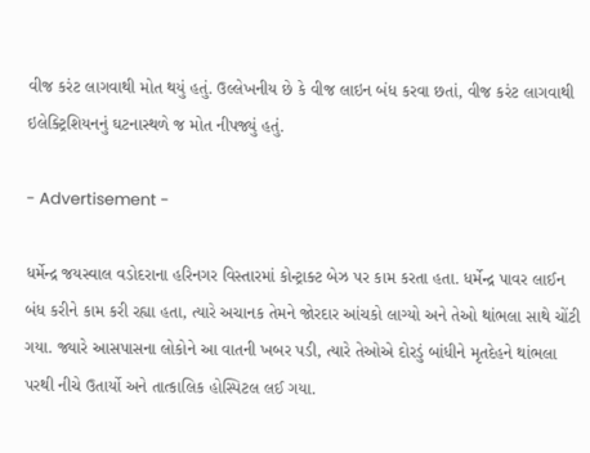વીજ કરંટ લાગવાથી મોત થયું હતું. ઉલ્લેખનીય છે કે વીજ લાઇન બંધ કરવા છતાં, વીજ કરંટ લાગવાથી ઇલેક્ટ્રિશિયનનું ઘટનાસ્થળે જ મોત નીપજ્યું હતું.

- Advertisement -

ધર્મેન્દ્ર જયસ્વાલ વડોદરાના હરિનગર વિસ્તારમાં કોન્ટ્રાક્ટ બેઝ પર કામ કરતા હતા. ધર્મેન્દ્ર પાવર લાઈન બંધ કરીને કામ કરી રહ્યા હતા, ત્યારે અચાનક તેમને જોરદાર આંચકો લાગ્યો અને તેઓ થાંભલા સાથે ચોંટી ગયા. જ્યારે આસપાસના લોકોને આ વાતની ખબર પડી, ત્યારે તેઓએ દોરડું બાંધીને મૃતદેહને થાંભલા પરથી નીચે ઉતાર્યો અને તાત્કાલિક હોસ્પિટલ લઈ ગયા.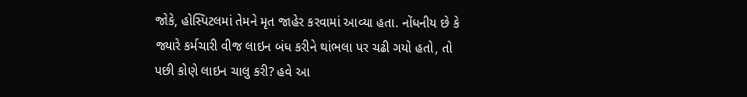જોકે, હોસ્પિટલમાં તેમને મૃત જાહેર કરવામાં આવ્યા હતા. નોંધનીય છે કે જ્યારે કર્મચારી વીજ લાઇન બંધ કરીને થાંભલા પર ચઢી ગયો હતો, તો પછી કોણે લાઇન ચાલુ કરી? હવે આ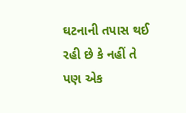ઘટનાની તપાસ થઈ રહી છે કે નહીં તે પણ એક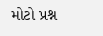મોટો પ્રશ્ન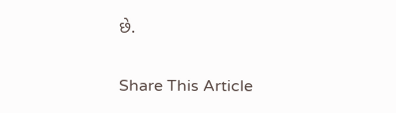છે.

Share This Article